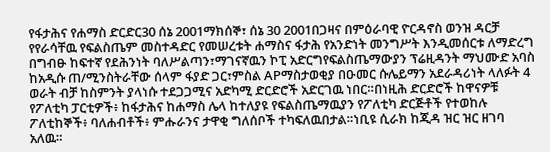የፋታሕና የሐማስ ድርድር30 ሰኔ 2001ማክሰኞ፣ ሰኔ 30 2001በጋዛና በምዕራባዊ ዮርዳኖስ ወንዝ ዳርቻ የየራሳቸዉ የፍልስጤም መስተዳድር የመሠረቱት ሐማስና ፋታሕ የአንድነት መንግሥት እንዲመሰርቱ ለማድረግ በግብፁ ከፍተኛ የደሕንነት ባለሥልጣን፣ማገናኛዉን ኮፒ አድርግየፍልስጤማውያን ፕሬዚዳንት ማህሙድ አባስ ከአዲሱ ጠ/ሚንስትራቸው ሰላም ፋያድ ጋር፣ምስል APማስታወቂያ በዑመር ሱሌይማን አደራዳሪነት ላለፉት 4 ወራት ብቻ ከስምንት ያላነሱ ተደጋጋሚና አድካሚ ድርድሮች አድርገዉ ነበር።በነዚሕ ድርድሮች ከዋናዎቹ የፖለቲካ ፓርቲዎች፥ ከፋታሕና ከሐማስ ሌላ ከተለያዩ የፍልስጤማዉያን የፖለቲካ ድርጅቶች የተወከሉ ፖለቲከኞች፥ ባለሐብቶች፥ ምሑራንና ታዋቂ ግለሰቦች ተካፍለዉበታል።ነቢዩ ሲራክ ከጂዳ ዝር ዝር ዘገባ አለዉ።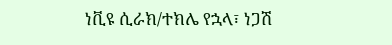ነቪዩ ሲራክ/ተክሌ የኋላ፣ ነጋሽ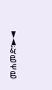መሐመድ፣►◄